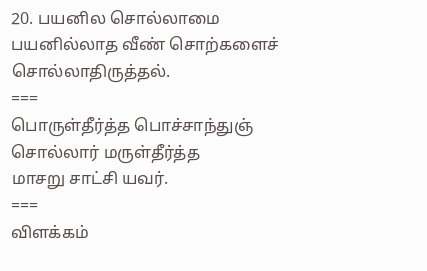20. பயனில சொல்லாமை
பயனில்லாத வீண் சொற்களைச் சொல்லாதிருத்தல்.
===
பொருள்தீர்த்த பொச்சாந்துஞ் சொல்லார் மருள்தீர்த்த
மாசறு சாட்சி யவர்.
===
விளக்கம்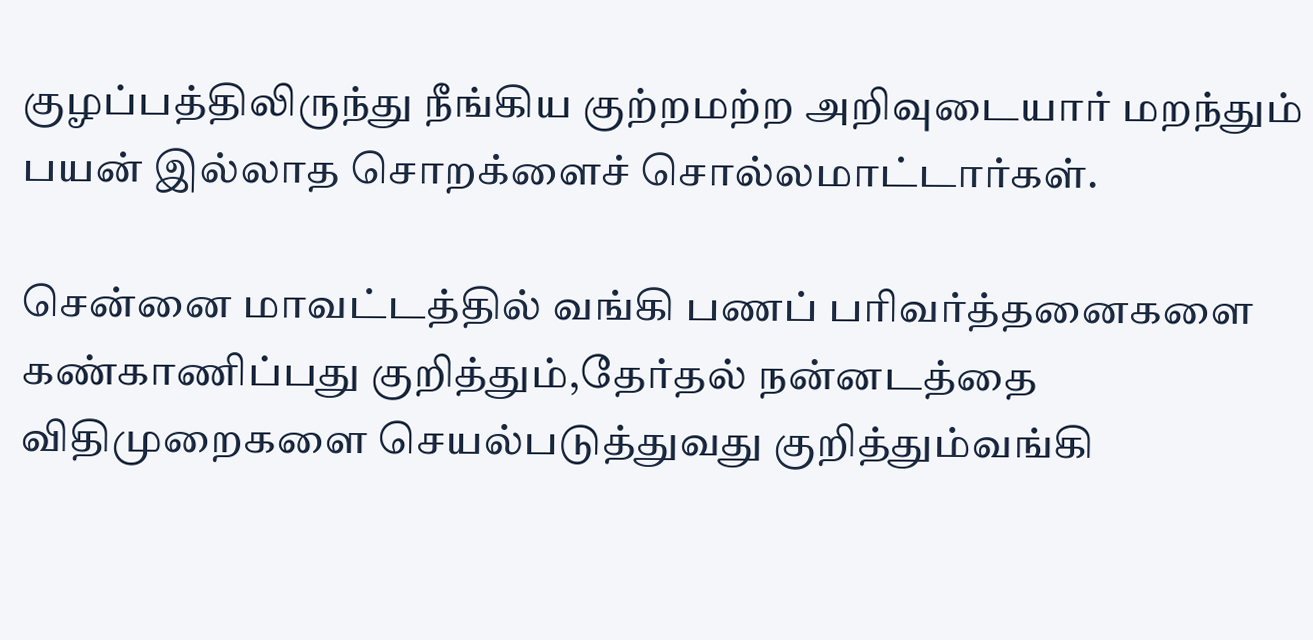குழப்பத்திலிருந்து நீங்கிய குற்றமற்ற அறிவுடையார் மறந்தும் பயன் இல்லாத சொறக்ளைச் சொல்லமாட்டார்கள்.

சென்னை மாவட்டத்தில் வங்கி பணப் பரிவர்த்தனைகளை கண்காணிப்பது குறித்தும்,தேர்தல் நன்னடத்தை விதிமுறைகளை செயல்படுத்துவது குறித்தும்வங்கி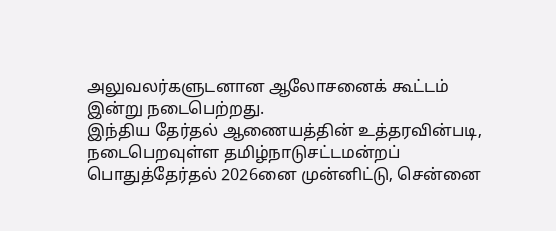அலுவலர்களுடனான ஆலோசனைக் கூட்டம் இன்று நடைபெற்றது.
இந்திய தேர்தல் ஆணையத்தின் உத்தரவின்படி, நடைபெறவுள்ள தமிழ்நாடுசட்டமன்றப் பொதுத்தேர்தல் 2026னை முன்னிட்டு, சென்னை